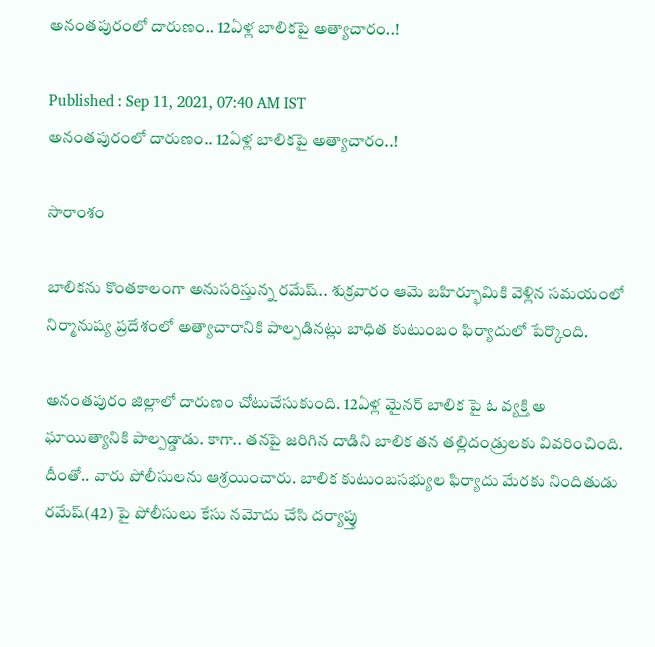అనంతపురంలో దారుణం.. 12ఏళ్ల బాలికపై అత్యాచారం..!

Published : Sep 11, 2021, 07:40 AM IST
అనంతపురంలో దారుణం.. 12ఏళ్ల బాలికపై అత్యాచారం..!

సారాంశం

బాలికను కొంతకాలంగా అనుసరిస్తున్న రమేష్.. శుక్రవారం ఆమె బహిర్భూమికి వెళ్లిన సమయంలో నిర్మానుష్య ప్రదేశంలో అత్యాచారానికి పాల్పడినట్లు బాధిత కుటుంబం ఫిర్యాదులో పేర్కొంది.

అనంతపురం జిల్లాలో దారుణం చోటుచేసుకుంది. 12ఏళ్ల మైనర్ బాలిక పై ఓ వ్యక్తి అ ఘాయిత్యానికి పాల్పడ్డాడు. కాగా.. తనపై జరిగిన దాడిని బాలిక తన తల్లిదండ్రులకు వివరించింది. దీంతో.. వారు పోలీసులను ఆశ్రయించారు. బాలిక కుటుంబసభ్యుల ఫిర్యాదు మేరకు నిందితుడు రమేష్(42) పై పోలీసులు కేసు నమోదు చేసి దర్యాప్తు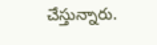చేస్తున్నారు.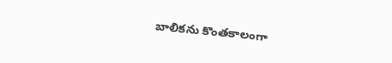బాలికను కొంతకాలంగా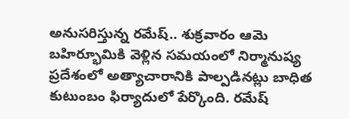అనుసరిస్తున్న రమేష్.. శుక్రవారం ఆమె బహిర్భూమికి వెళ్లిన సమయంలో నిర్మానుష్య ప్రదేశంలో అత్యాచారానికి పాల్పడినట్లు బాధిత కుటుంబం ఫిర్యాదులో పేర్కొంది. రమేష్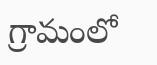గ్రామంలో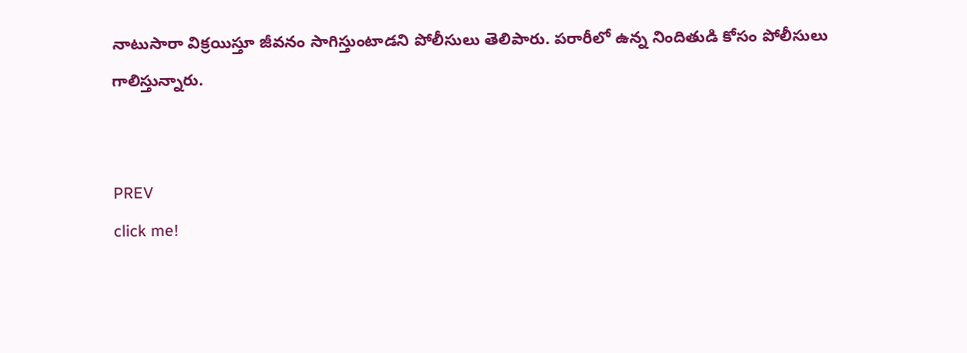నాటుసారా విక్రయిస్తూ జీవనం సాగిస్తుంటాడని పోలీసులు తెలిపారు. పరారీలో ఉన్న నిందితుడి కోసం పోలీసులు గాలిస్తున్నారు.


PREV
click me!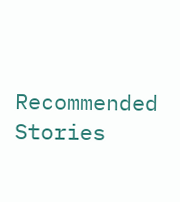Recommended Stories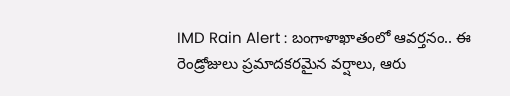IMD Rain Alert : బంగాళాఖాతంలో ఆవర్తనం.. ఈ రెండ్రోజులు ప్రమాదకరమైన వర్షాలు, ఆరు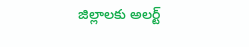జిల్లాలకు అలర్ట్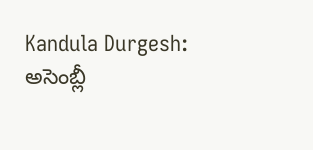Kandula Durgesh: అసెంబ్లీ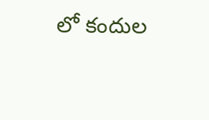లో కందుల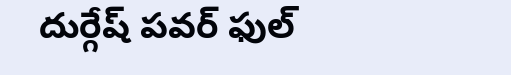దుర్గేష్ పవర్ ఫుల్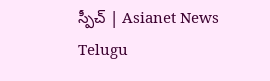స్పీచ్ | Asianet News Telugu